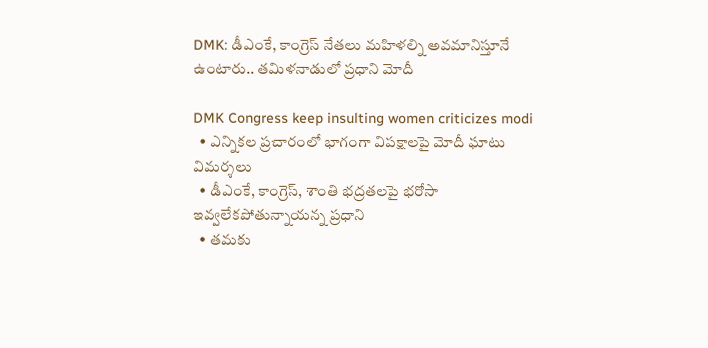DMK: డీఎంకే, కాంగ్రెస్‌ నేతలు మహిళల్ని అవమానిస్తూనే ఉంటారు.. తమిళనాడులో ప్రధాని మోదీ

DMK Congress keep insulting women criticizes modi
  • ఎన్నికల ప్రచారంలో భాగంగా విపక్షాలపై మోదీ ఘాటు విమర్శలు
  • డీఎంకే, కాంగ్రెస్, శాంతి భద్రతలపై భరోసా ఇవ్వలేకపోతున్నాయన్న ప్రధాని
  • తమకు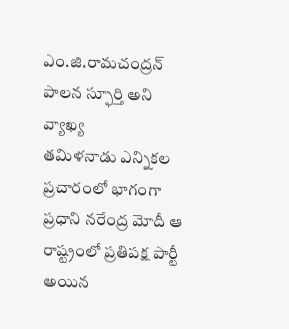ఎం.జి.రామచంద్రన్‌ పాలన స్ఫూర్తి అని వ్యాఖ్య
తమిళ‌నాడు ఎన్నికల ప్రచారంలో భాగంగా ప్రధాని నరేంద్ర మోదీ ఆ రాష్ట్రంలో ప్ర‌తిప‌క్ష పార్టీ అయిన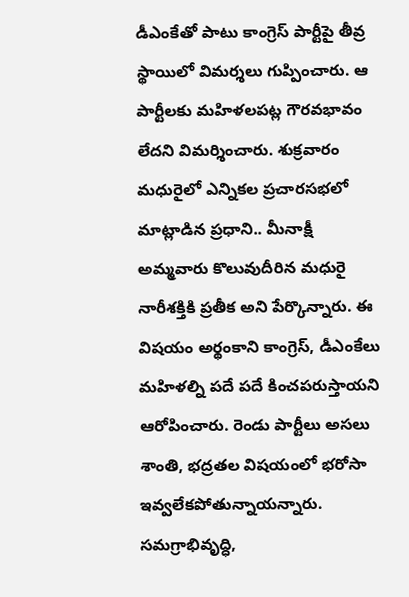డీఎంకేతో పాటు కాంగ్రెస్ పార్టీపై తీవ్ర స్థాయిలో విమర్శలు గుప్పించారు. ఆ పార్టీలకు మహిళలప‌ట్ల గౌర‌వభావం లేద‌ని విమ‌ర్శించారు. శుక్ర‌వారం మధురైలో ఎన్నికల ప్రచారసభలో మాట్లాడిన‌ ప్రధాని.. మీనాక్షీ అమ్మవారు కొలువుదీరిన మధురై నారీశక్తికి ప్రతీక అని పేర్కొన్నారు. ఈ విషయం అర్థంకాని కాంగ్రెస్‌, డీఎంకేలు మహిళల్ని పదే పదే కించపరుస్తాయని ఆరోపించారు. రెండు పార్టీలు అసలు శాంతి, భద్రతల విషయంలో భరోసా ఇవ్వలేకపోతున్నాయన్నారు. సమగ్రాభివృద్ధి,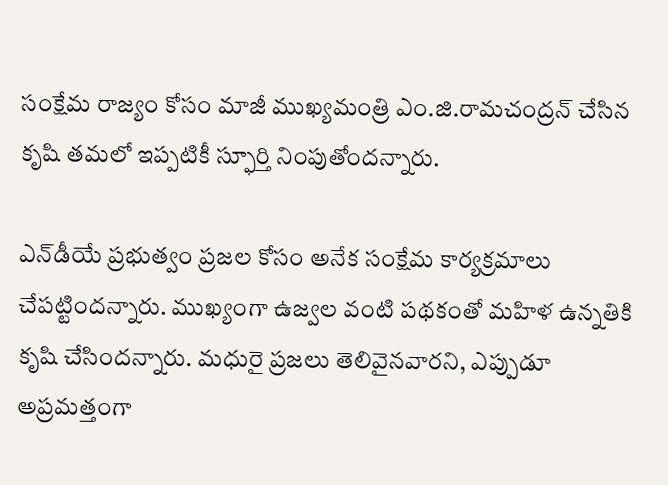సంక్షేమ రాజ్యం కోసం మాజీ ముఖ్యమంత్రి ఎం.జి.రామచంద్రన్‌ చేసిన కృషి తమలో ఇప్పటికీ స్ఫూర్తి నింపుతోందన్నారు.

ఎన్‌డీయే ప్రభుత్వం ప్రజల కోసం అనేక సంక్షేమ కార్యక్రమాలు చేపట్టిందన్నారు. ముఖ్యంగా ఉజ్వల వంటి పథకంతో మహిళ ఉన్నతికి కృషి చేసిందన్నారు. మధురై ప్రజలు తెలివైన‌వార‌ని, ఎప్పుడూ అప్రమత్తంగా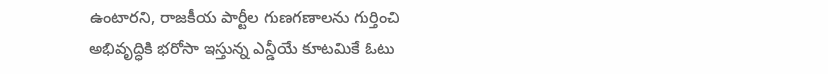ఉంటారని, రాజకీయ పార్టీల గుణగణాలను గుర్తించి అభివృద్ధికి భరోసా ఇస్తున్న ఎన్డీయే కూట‌మికే ఓటు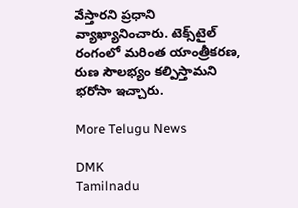వేస్తారని ప్ర‌ధాని వ్యాఖ్యానించారు. టెక్స్‌టైల్ రంగంలో మరింత యాంత్రీకరణ, రుణ సౌలభ్యం కల్పిస్తామని భరోసా ఇచ్చారు.

More Telugu News

DMK
Tamilnadu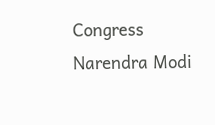Congress
Narendra Modi